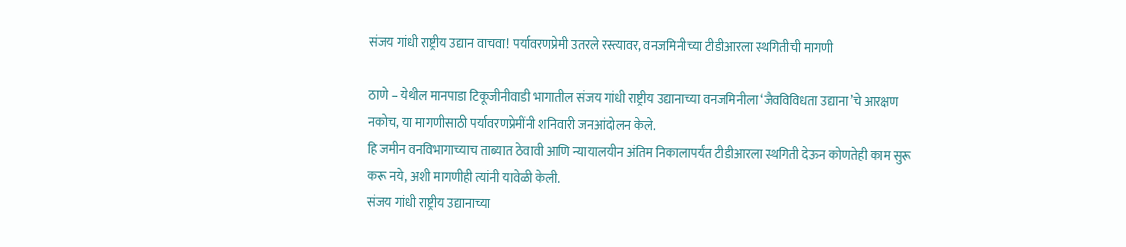संजय गांधी राष्ट्रीय उद्यान वाचवा! पर्यावरणप्रेमी उतरले रस्त्यावर, वनजमिनीच्या टीडीआरला स्थगितीची मागणी

ठाणे – येथील मानपाडा टिकूजीनीवाडी भागातील संजय गांधी राष्ट्रीय उद्यानाच्या वनजमिनीला ‘जैवविविधता उद्याना’चे आरक्षण नकोच, या मागणीसाठी पर्यावरणप्रेमींनी शनिवारी जनआंदोलन केले.
हि जमीन वनविभागाच्याच ताब्यात ठेवावी आणि न्यायालयीन अंतिम निकालापर्यंत टीडीआरला स्थगिती देऊन कोणतेही काम सुरू करू नये, अशी मागणीही त्यांनी यावेळी केली.
संजय गांधी राष्ट्रीय उद्यानाच्या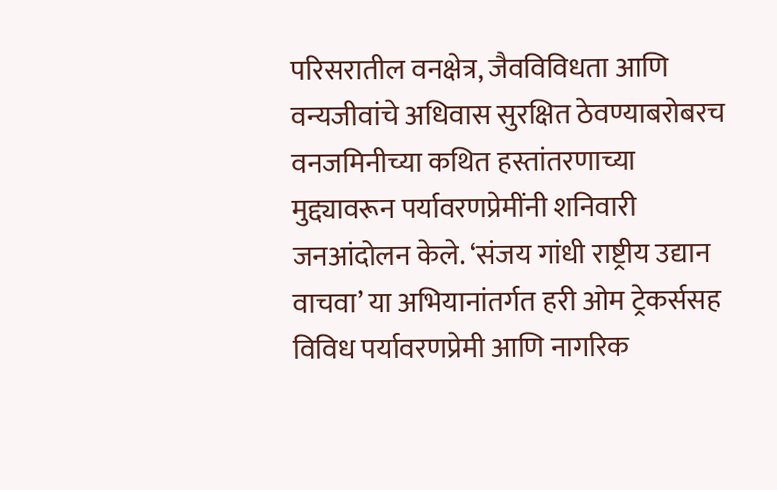परिसरातील वनक्षेत्र, जैवविविधता आणि वन्यजीवांचे अधिवास सुरक्षित ठेवण्याबरोबरच वनजमिनीच्या कथित हस्तांतरणाच्या मुद्द्यावरून पर्यावरणप्रेमींनी शनिवारी जनआंदोलन केले. ‘संजय गांधी राष्ट्रीय उद्यान वाचवा’ या अभियानांतर्गत हरी ओम ट्रेकर्ससह विविध पर्यावरणप्रेमी आणि नागरिक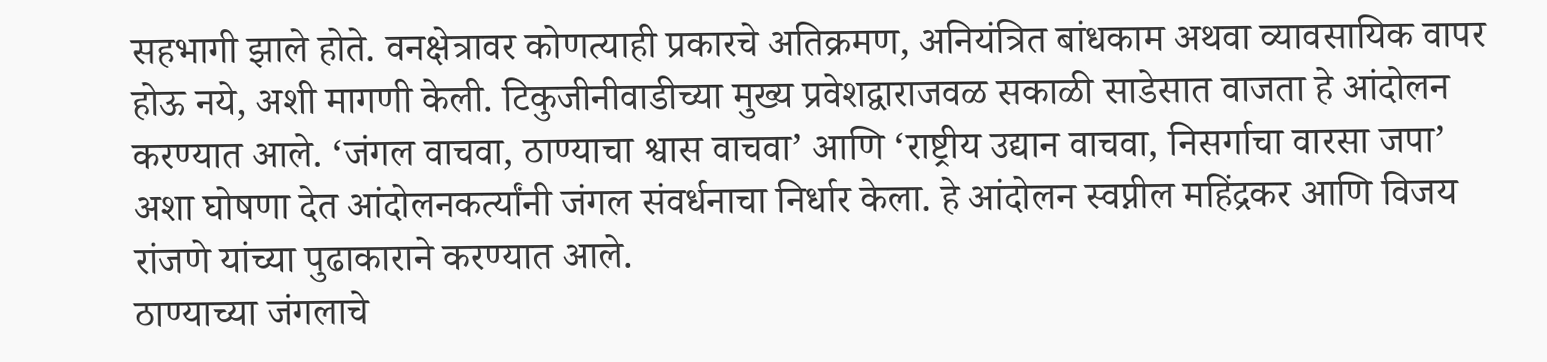सहभागी झाले होते. वनक्षेत्रावर कोणत्याही प्रकारचे अतिक्रमण, अनियंत्रित बांधकाम अथवा व्यावसायिक वापर होऊ नये, अशी मागणी केली. टिकुजीनीवाडीच्या मुख्य प्रवेशद्वाराजवळ सकाळी साडेसात वाजता हे आंदोलन करण्यात आले. ‘जंगल वाचवा, ठाण्याचा श्वास वाचवा’ आणि ‘राष्ट्रीय उद्यान वाचवा, निसर्गाचा वारसा जपा’ अशा घोषणा देत आंदोलनकर्त्यांनी जंगल संवर्धनाचा निर्धार केला. हे आंदोलन स्वप्नील महिंद्रकर आणि विजय रांजणे यांच्या पुढाकाराने करण्यात आले.
ठाण्याच्या जंगलाचे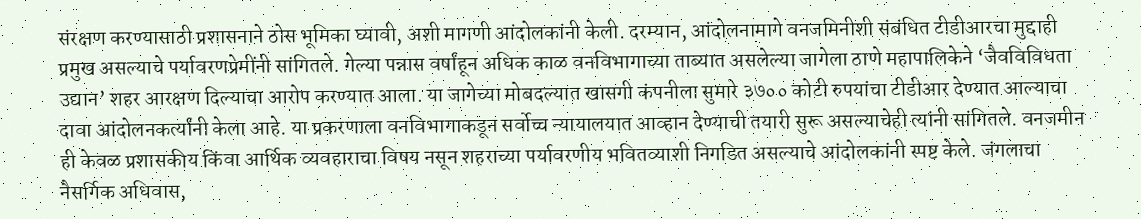संरक्षण करण्यासाठी प्रशासनाने ठोस भूमिका घ्यावी, अशी मागणी आंदोलकांनी केली. दरम्यान, आंदोलनामागे वनजमिनीशी संबंधित टीडीआरचा मुद्दाही प्रमुख असल्याचे पर्यावरणप्रेमींनी सांगितले. गेल्या पन्नास वर्षांहून अधिक काळ वनविभागाच्या ताब्यात असलेल्या जागेला ठाणे महापालिकेने ‘जैवविविधता उद्यान’ शहर आरक्षण दिल्याचा आरोप करण्यात आला. या जागेच्या मोबदल्यात खासगी कंपनीला सुमारे ३७०० कोटी रुपयांचा टीडीआर देण्यात आल्याचा दावा आंदोलनकर्त्यांनी केला आहे. या प्रकरणाला वनविभागाकडून सर्वोच्च न्यायालयात आव्हान देण्याची तयारी सुरू असल्याचेही त्यांनी सांगितले. वनजमीन ही केवळ प्रशासकीय किंवा आर्थिक व्यवहाराचा विषय नसून शहराच्या पर्यावरणीय भवितव्याशी निगडित असल्याचे आंदोलकांनी स्पष्ट केले. जंगलाचा नैसर्गिक अधिवास,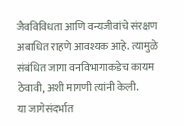जैवविविधता आणि वन्यजीवांचे संरक्षण अबाधित राहणे आवश्यक आहे. त्यामुळे संबंधित जागा वनविभागाकडेच कायम ठेवावी, अशी मागणी त्यांनी केली.
या जागेसंदर्भात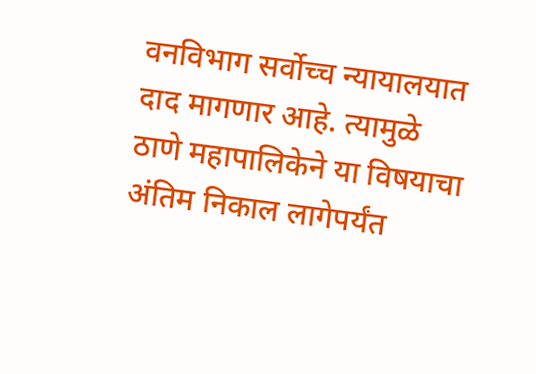वनविभाग सर्वोच्च न्यायालयात दाद मागणार आहे. त्यामुळे ठाणे महापालिकेने या विषयाचा अंतिम निकाल लागेपर्यंत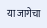या जागेचा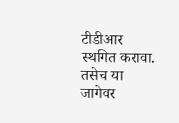टीडीआर स्थगित करावा. तसेच या जागेवर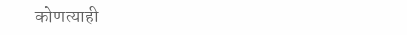कोणत्याही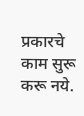प्रकारचे काम सुरू करू नये.